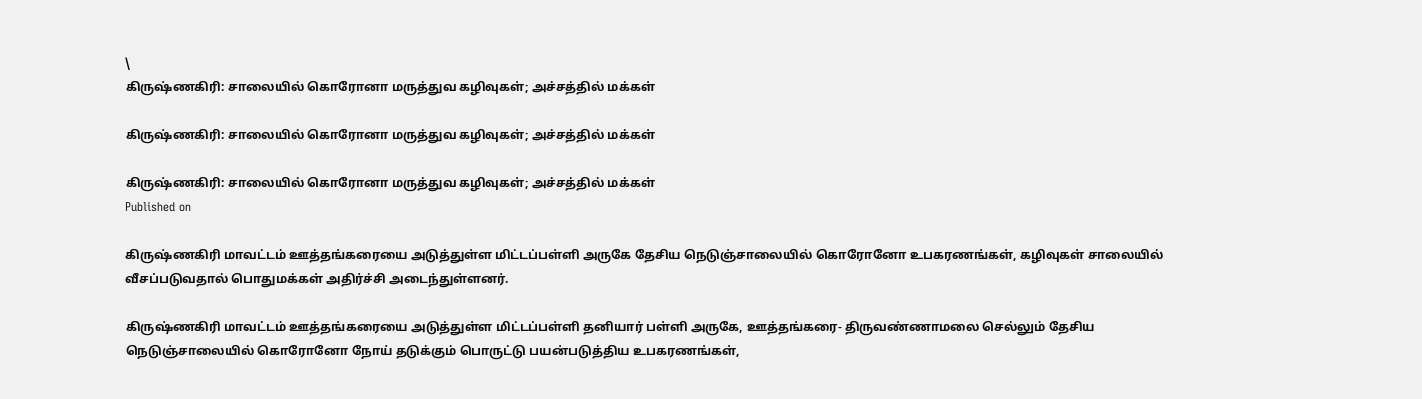\
கிருஷ்ணகிரி: சாலையில் கொரோனா மருத்துவ கழிவுகள்; அச்சத்தில் மக்கள்

கிருஷ்ணகிரி: சாலையில் கொரோனா மருத்துவ கழிவுகள்; அச்சத்தில் மக்கள்

கிருஷ்ணகிரி: சாலையில் கொரோனா மருத்துவ கழிவுகள்; அச்சத்தில் மக்கள்
Published on

கிருஷ்ணகிரி மாவட்டம் ஊத்தங்கரையை அடுத்துள்ள மிட்டப்பள்ளி அருகே தேசிய நெடுஞ்சாலையில் கொரோனோ உபகரணங்கள், கழிவுகள் சாலையில் வீசப்படுவதால் பொதுமக்கள் அதிர்ச்சி அடைந்துள்ளனர்.

கிருஷ்ணகிரி மாவட்டம் ஊத்தங்கரையை அடுத்துள்ள மிட்டப்பள்ளி தனியார் பள்ளி அருகே, ஊத்தங்கரை- திருவண்ணாமலை செல்லும் தேசிய நெடுஞ்சாலையில் கொரோனோ நோய் தடுக்கும் பொருட்டு பயன்படுத்திய உபகரணங்கள்,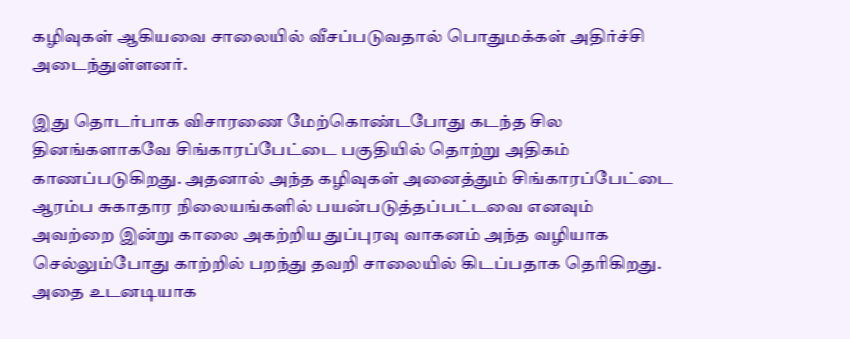கழிவுகள் ஆகியவை சாலையில் வீசப்படுவதால் பொதுமக்கள் அதிர்ச்சி அடைந்துள்ளனர்.

இது தொடர்பாக விசாரணை மேற்கொண்டபோது கடந்த சில தினங்களாகவே சிங்காரப்பேட்டை பகுதியில் தொற்று அதிகம் காணப்படுகிறது. அதனால் அந்த கழிவுகள் அனைத்தும் சிங்காரப்பேட்டை ஆரம்ப சுகாதார நிலையங்களில் பயன்படுத்தப்பட்டவை எனவும் அவற்றை இன்று காலை அகற்றிய துப்புரவு வாகனம் அந்த வழியாக செல்லும்போது காற்றில் பறந்து தவறி சாலையில் கிடப்பதாக தெரிகிறது. அதை உடனடியாக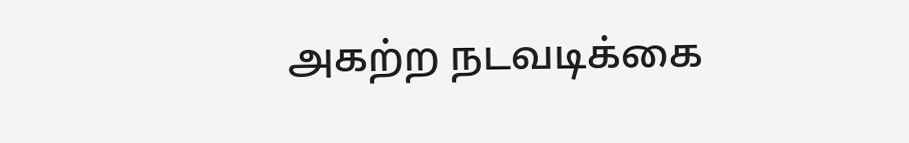அகற்ற நடவடிக்கை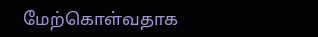மேற்கொள்வதாக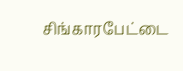சிங்காரபேட்டை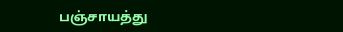பஞ்சாயத்து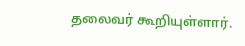தலைவர் கூறியுள்ளார்.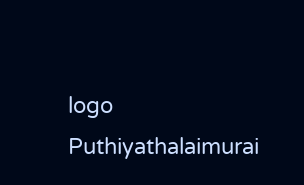logo
Puthiyathalaimurai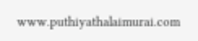www.puthiyathalaimurai.com